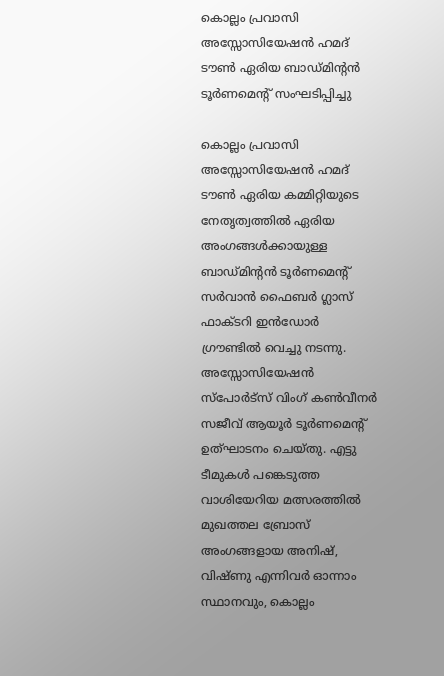കൊല്ലം പ്രവാസി അസ്സോസിയേഷൻ ഹമദ് ടൗൺ ഏരിയ ബാഡ്മിന്റന്‍ ടൂർണമെന്റ് സംഘടിപ്പിച്ചു

കൊല്ലം പ്രവാസി അസ്സോസിയേഷൻ ഹമദ് ടൗൺ ഏരിയ കമ്മിറ്റിയുടെ നേതൃത്വത്തിൽ ഏരിയ അംഗങ്ങൾക്കായുള്ള ബാഡ്മിന്റൻ ടൂർണമെന്റ് സർവാൻ ഫൈബർ ഗ്ലാസ് ഫാക്ടറി ഇൻഡോർ ഗ്രൗണ്ടിൽ വെച്ചു നടന്നു. അസ്സോസിയേഷൻ സ്പോർട്സ് വിംഗ് കൺവീനർ സജീവ് ആയൂർ ടൂർണമെന്റ് ഉത്ഘാടനം ചെയ്തു. എട്ടു ടീമുകൾ പങ്കെടുത്ത വാശിയേറിയ മത്സരത്തിൽ മുഖത്തല ബ്രോസ് അംഗങ്ങളായ അനിഷ്, വിഷ്ണു എന്നിവര്‍ ഓന്നാം സ്ഥാനവും, കൊല്ലം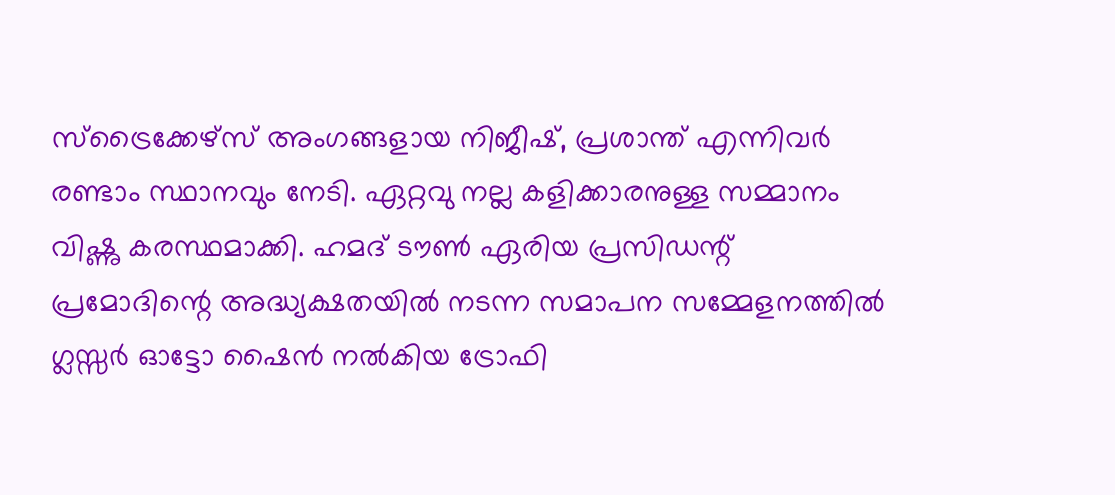സ്ട്രൈക്കേഴ്സ് അംഗങ്ങളായ നിജീഷ്, പ്രശാന്ത് എന്നിവര്‍ രണ്ടാം സ്ഥാനവും നേടി. ഏറ്റവു നല്ല കളിക്കാരനുള്ള സമ്മാനം വിഷ്ണു കരസ്ഥമാക്കി. ഹമദ് ടൗൺ ഏരിയ പ്രസിഡന്റ്‌ പ്രമോദിന്റെ അദ്ധ്യക്ഷതയില്‍ നടന്ന സമാപന സമ്മേളനത്തില്‍ ഗ്ലസ്സർ ഓട്ടോ ഷൈൻ നൽകിയ ട്രോഫി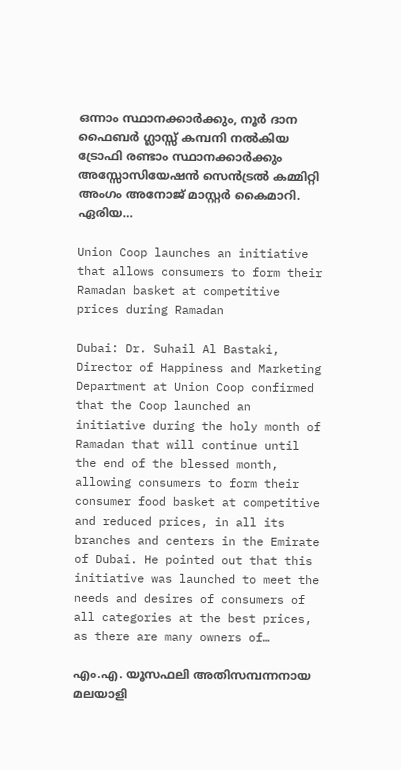ഒന്നാം സ്ഥാനക്കാർക്കും, നൂർ ദാന ഫൈബർ ഗ്ലാസ്സ് കമ്പനി നൽകിയ ട്രോഫി രണ്ടാം സ്ഥാനക്കാർക്കും അസ്സോസിയേഷൻ സെൻട്രൽ കമ്മിറ്റി അംഗം അനോജ് മാസ്റ്റർ കൈമാറി. ഏരിയ…

Union Coop launches an initiative that allows consumers to form their Ramadan basket at competitive prices during Ramadan

Dubai: Dr. Suhail Al Bastaki, Director of Happiness and Marketing Department at Union Coop confirmed that the Coop launched an initiative during the holy month of Ramadan that will continue until the end of the blessed month, allowing consumers to form their consumer food basket at competitive and reduced prices, in all its branches and centers in the Emirate of Dubai. He pointed out that this initiative was launched to meet the needs and desires of consumers of all categories at the best prices, as there are many owners of…

എം.എ. യൂസഫലി അതിസമ്പന്നനായ മലയാളി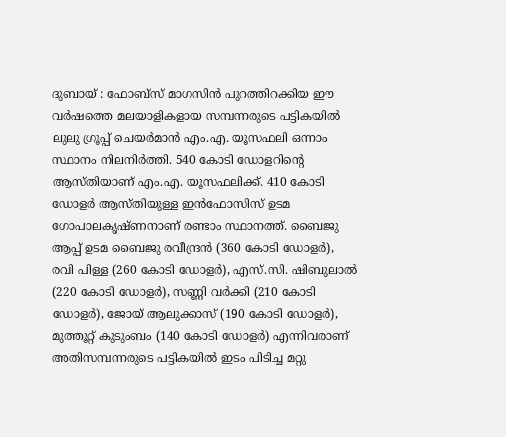ദുബായ് : ഫോബ്സ് മാഗസിന്‍ പുറത്തിറക്കിയ ഈ വര്‍ഷത്തെ മലയാളികളായ സമ്പന്നരുടെ പട്ടികയില്‍ ലുലു ഗ്രൂപ്പ് ചെയര്‍മാന്‍ എം.എ. യൂസഫലി ഒന്നാം സ്ഥാനം നിലനിര്‍ത്തി. 540 കോടി ഡോളറിന്റെ ആസ്തിയാണ് എം.എ. യൂസഫലിക്ക്. 410 കോടി ഡോളര്‍ ആസ്തിയുള്ള ഇന്‍ഫോസിസ് ഉടമ ഗോപാലകൃഷ്ണനാണ് രണ്ടാം സ്ഥാനത്ത്. ബൈജു ആപ്പ് ഉടമ ബൈജു രവീന്ദ്രന്‍ (360 കോടി ഡോളര്‍), രവി പിള്ള (260 കോടി ഡോളര്‍), എസ്.സി. ഷിബുലാല്‍ (220 കോടി ഡോളര്‍), സണ്ണി വര്‍ക്കി (210 കോടി ഡോളര്‍), ജോയ് ആലുക്കാസ് (190 കോടി ഡോളര്‍), മുത്തൂറ്റ് കുടുംബം (140 കോടി ഡോളര്‍) എന്നിവരാണ് അതിസമ്പന്നരുടെ പട്ടികയില്‍ ഇടം പിടിച്ച മറ്റു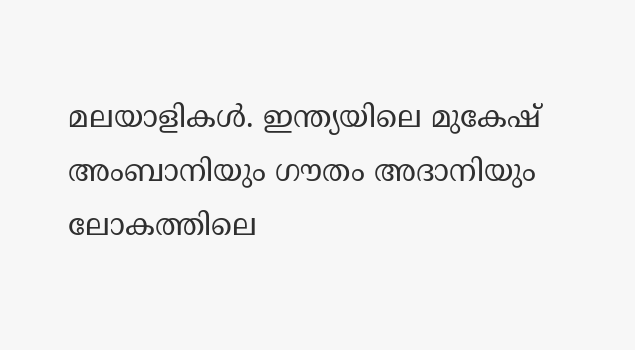മലയാളികള്‍. ഇന്ത്യയിലെ മുകേഷ് അംബാനിയും ഗൗതം അദാനിയും ലോകത്തിലെ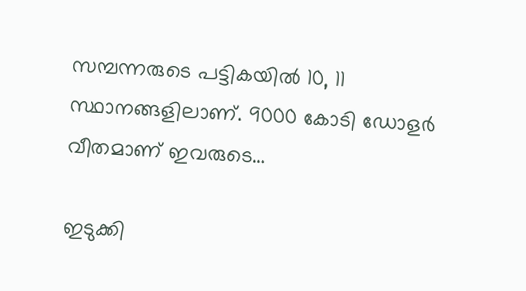സമ്പന്നരുടെ പട്ടികയില്‍ 10, 11 സ്ഥാനങ്ങളിലാണ്. 9000 കോടി ഡോളര്‍ വീതമാണ് ഇവരുടെ…

ഇടുക്കി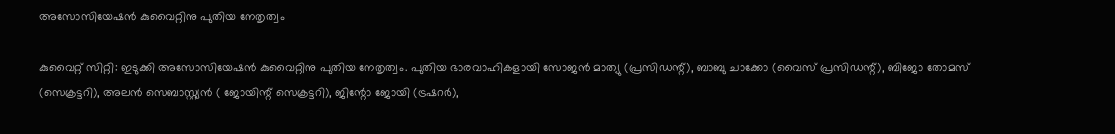അസോസിയേഷന്‍ കുവൈറ്റിനു പുതിയ നേതൃത്വം

കുവൈറ്റ് സിറ്റി: ഇടുക്കി അസോസിയേഷന്‍ കുവൈറ്റിനു പുതിയ നേതൃത്വം. പുതിയ ഭാരവാഹികളായി സോജന്‍ മാത്യു (പ്രസിഡന്റ്), ബാബു ചാക്കോ (വൈസ് പ്രസിഡന്റ്), ബിജോ തോമസ് (സെക്രട്ടറി), അലന്‍ സെബാസ്റ്റ്യന്‍ ( ജോയിന്റ് സെക്രട്ടറി), ജിന്റോ ജോയി (ട്രഷറര്‍),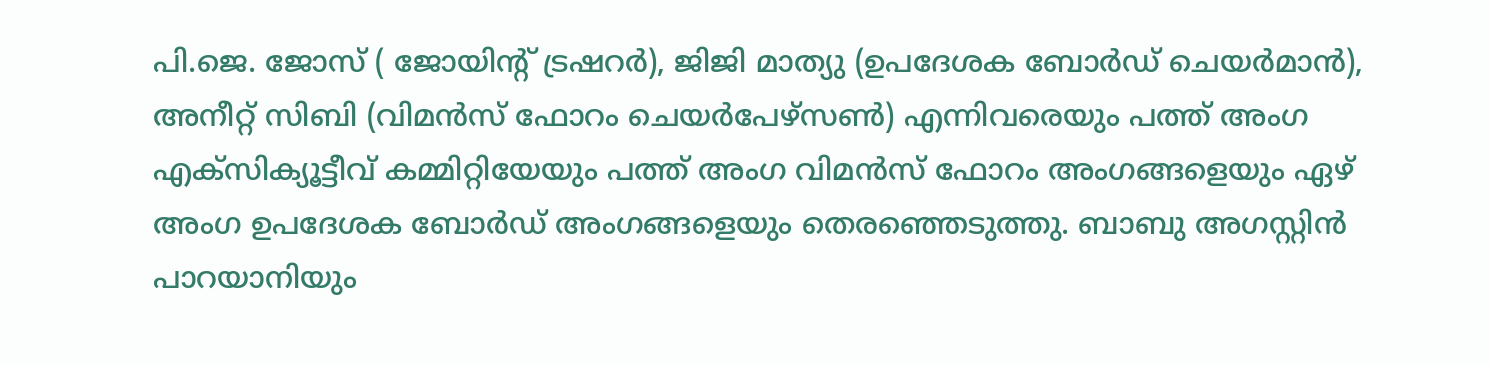പി.ജെ. ജോസ് ( ജോയിന്റ് ട്രഷറര്‍), ജിജി മാത്യു (ഉപദേശക ബോര്‍ഡ് ചെയര്‍മാന്‍), അനീറ്റ് സിബി (വിമന്‍സ് ഫോറം ചെയര്‍പേഴ്‌സണ്‍) എന്നിവരെയും പത്ത് അംഗ എക്‌സിക്യൂട്ടീവ് കമ്മിറ്റിയേയും പത്ത് അംഗ വിമന്‍സ് ഫോറം അംഗങ്ങളെയും ഏഴ് അംഗ ഉപദേശക ബോര്‍ഡ് അംഗങ്ങളെയും തെരഞ്ഞെടുത്തു. ബാബു അഗസ്റ്റിന്‍ പാറയാനിയും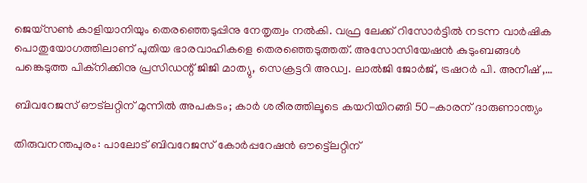ജെയ്‌സണ്‍ കാളിയാനിയും തെരഞ്ഞെടുപ്പിനു നേതൃത്വം നല്‍കി. വഫ്ര ലേക്ക് റിസോര്‍ട്ടില്‍ നടന്ന വാര്‍ഷിക പൊതുയോഗത്തിലാണ് പുതിയ ഭാരവാഹികളെ തെരഞ്ഞെടുത്തത്. അസോസിയേഷന്‍ കുടുംബങ്ങള്‍ പങ്കെടുത്ത പിക്‌നിക്കിനു പ്രസിഡന്റ് ജിജി മാത്യു, സെക്രട്ടറി അഡ്വ. ലാല്‍ജി ജോര്‍ജ്, ട്രഷറര്‍ പി. അനീഷ് ,…

ബിവറേജസ് ഔട്‌ലറ്റിന് മുന്നില്‍ അപകടം; കാര്‍ ശരീരത്തിലൂടെ കയറിയിറങ്ങി 50-കാരന് ദാരുണാന്ത്യം

തിരുവനന്തപുരം: പാലോട് ബിവറേജസ് കോര്‍പ്പറേഷന്‍ ഔട്ട്ലെറ്റിന്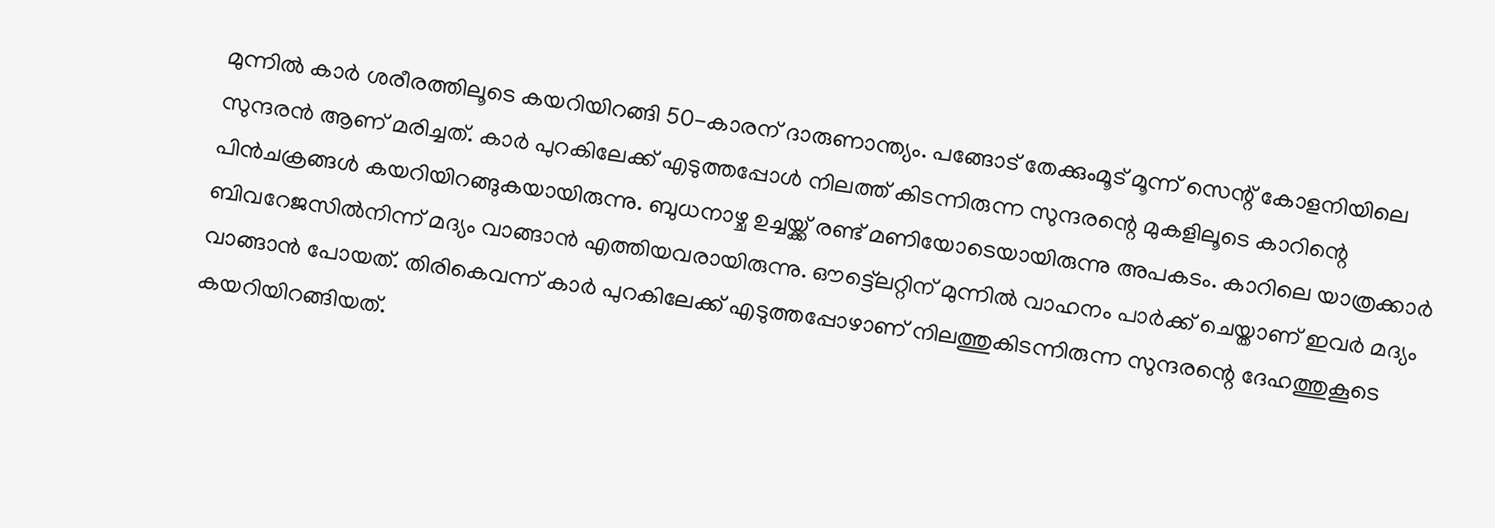മുന്നില്‍ കാര്‍ ശരീരത്തിലൂടെ കയറിയിറങ്ങി 50-കാരന് ദാരുണാന്ത്യം. പങ്ങോട് തേക്കുംമൂട് മൂന്ന് സെന്റ് കോളനിയിലെ സുന്ദരന്‍ ആണ് മരിച്ചത്. കാര്‍ പുറകിലേക്ക് എടുത്തപ്പോള്‍ നിലത്ത് കിടന്നിരുന്ന സുന്ദരന്റെ മുകളിലൂടെ കാറിന്റെ പിന്‍ചക്രങ്ങള്‍ കയറിയിറങ്ങുകയായിരുന്നു. ബുധനാഴ്ച ഉച്ചയ്ക്ക് രണ്ട് മണിയോടെയായിരുന്നു അപകടം. കാറിലെ യാത്രക്കാര്‍ ബിവറേജസില്‍നിന്ന് മദ്യം വാങ്ങാന്‍ എത്തിയവരായിരുന്നു. ഔട്ട്ലെറ്റിന് മുന്നില്‍ വാഹനം പാര്‍ക്ക് ചെയ്താണ് ഇവര്‍ മദ്യം വാങ്ങാന്‍ പോയത്. തിരികെവന്ന് കാര്‍ പുറകിലേക്ക് എടുത്തപ്പോഴാണ് നിലത്തുകിടന്നിരുന്ന സുന്ദരന്റെ ദേഹത്തുകൂടെ കയറിയിറങ്ങിയത്.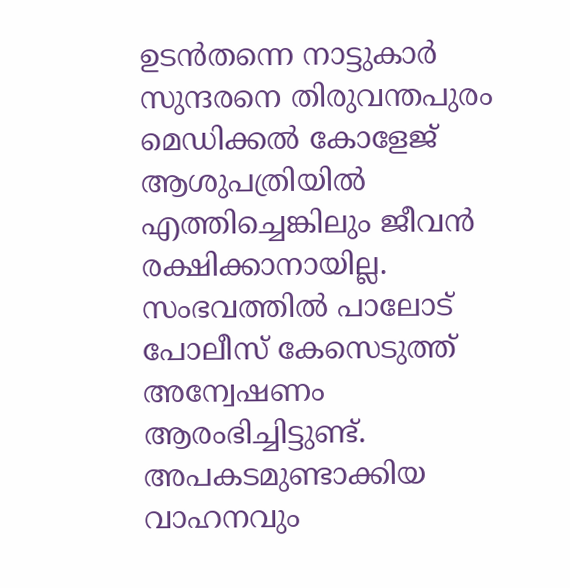ഉടന്‍തന്നെ നാട്ടുകാര്‍ സുന്ദരനെ തിരുവന്തപുരം മെഡിക്കല്‍ കോളേജ് ആശുപത്രിയില്‍ എത്തിച്ചെങ്കിലും ജീവന്‍ രക്ഷിക്കാനായില്ല. സംഭവത്തില്‍ പാലോട് പോലീസ് കേസെടുത്ത് അന്വേഷണം ആരംഭിച്ചിട്ടുണ്ട്. അപകടമുണ്ടാക്കിയ വാഹനവും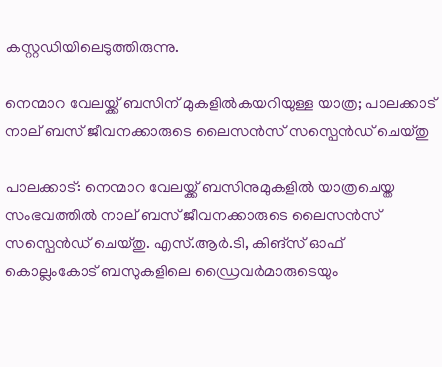കസ്റ്റഡിയിലെടുത്തിരുന്നു.

നെന്മാറ വേലയ്ക്ക് ബസിന് മുകളില്‍കയറിയുള്ള യാത്ര; പാലക്കാട് നാല് ബസ് ജീവനക്കാരുടെ ലൈസന്‍സ് സസ്പെന്‍ഡ് ചെയ്തു

പാലക്കാട്: നെന്മാറ വേലയ്ക്ക് ബസിനുമുകളില്‍ യാത്രചെയ്ത സംഭവത്തില്‍ നാല് ബസ് ജീവനക്കാരുടെ ലൈസന്‍സ് സസ്പെന്‍ഡ് ചെയ്തു. എസ്.ആര്‍.ടി, കിങ്സ് ഓഫ് കൊല്ലംകോട് ബസുകളിലെ ഡ്രൈവര്‍മാരുടെയും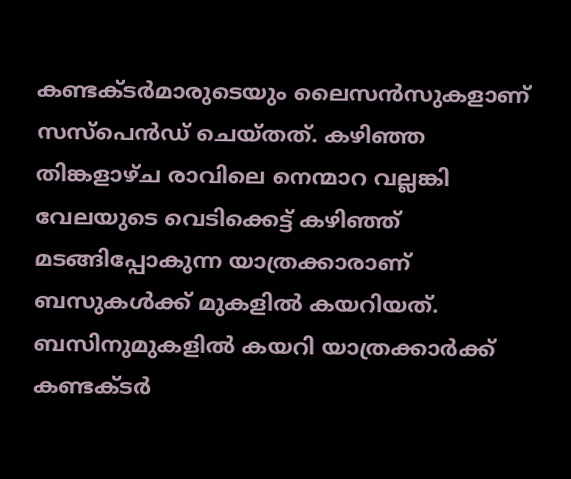കണ്ടക്ടര്‍മാരുടെയും ലൈസന്‍സുകളാണ് സസ്പെന്‍ഡ് ചെയ്തത്. കഴിഞ്ഞ തിങ്കളാഴ്ച രാവിലെ നെന്മാറ വല്ലങ്കി വേലയുടെ വെടിക്കെട്ട് കഴിഞ്ഞ് മടങ്ങിപ്പോകുന്ന യാത്രക്കാരാണ് ബസുകള്‍ക്ക് മുകളില്‍ കയറിയത്. ബസിനുമുകളില്‍ കയറി യാത്രക്കാര്‍ക്ക് കണ്ടക്ടര്‍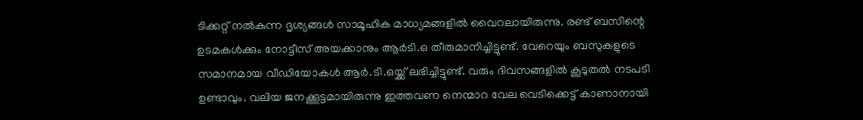ടിക്കറ്റ് നല്‍കുന്ന ദൃശ്യങ്ങള്‍ സാമൂഹിക മാധ്യമങ്ങളില്‍ വൈറലായിരുന്നു. രണ്ട് ബസിന്റെ ഉടമകള്‍ക്കും നോട്ടീസ് അയക്കാനും ആര്‍ടി.ഒ തീരുമാനിച്ചിട്ടുണ്ട്. വേറെയും ബസുകളുടെ സമാനമായ വീഡിയോകള്‍ ആര്‍.ടി.ഒയ്ക്ക് ലഭിച്ചിട്ടുണ്ട്. വരും ദിവസങ്ങളില്‍ കൂടുതല്‍ നടപടി ഉണ്ടാവും. വലിയ ജനക്കൂട്ടമായിരുന്നു ഇത്തവണ നെന്മാറ വേല വെടിക്കെട്ട് കാണാനായി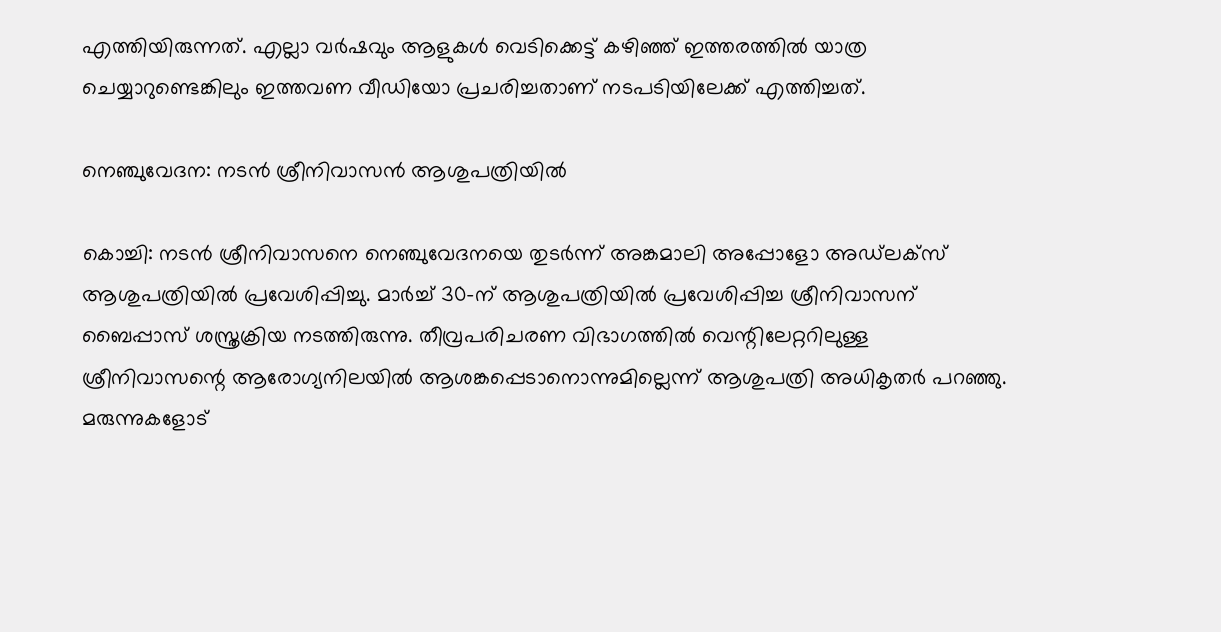എത്തിയിരുന്നത്. എല്ലാ വര്‍ഷവും ആളുകള്‍ വെടിക്കെട്ട് കഴിഞ്ഞ് ഇത്തരത്തില്‍ യാത്ര ചെയ്യാറുണ്ടെങ്കിലും ഇത്തവണ വീഡിയോ പ്രചരിച്ചതാണ് നടപടിയിലേക്ക് എത്തിച്ചത്.

നെഞ്ചുവേദന: നടന്‍ ശ്രീനിവാസന്‍ ആശുപത്രിയില്‍

കൊച്ചി: നടന്‍ ശ്രീനിവാസനെ നെഞ്ചുവേദനയെ തുടര്‍ന്ന് അങ്കമാലി അപ്പോളോ അഡ്‌ലക്സ് ആശുപത്രിയില്‍ പ്രവേശിപ്പിച്ചു. മാര്‍ച്ച് 30-ന് ആശുപത്രിയില്‍ പ്രവേശിപ്പിച്ച ശ്രീനിവാസന് ബൈപ്പാസ് ശസ്ത്രക്രിയ നടത്തിരുന്നു. തീവ്രപരിചരണ വിഭാഗത്തില്‍ വെന്റിലേറ്ററിലുള്ള ശ്രീനിവാസന്റെ ആരോഗ്യനിലയില്‍ ആശങ്കപ്പെടാനൊന്നുമില്ലെന്ന് ആശുപത്രി അധികൃതര്‍ പറഞ്ഞു. മരുന്നുകളോട്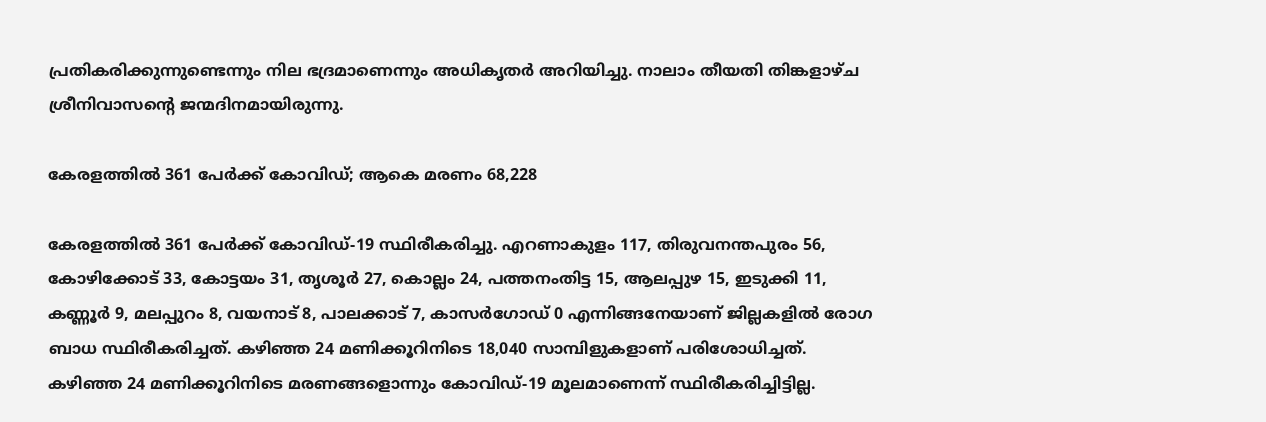പ്രതികരിക്കുന്നുണ്ടെന്നും നില ഭദ്രമാണെന്നും അധികൃതര്‍ അറിയിച്ചു. നാലാം തീയതി തിങ്കളാഴ്ച ശ്രീനിവാസന്റെ ജന്മദിനമായിരുന്നു.

കേരളത്തില്‍ 361 പേര്‍ക്ക് കോവിഡ്; ആകെ മരണം 68,228

കേരളത്തില്‍ 361 പേര്‍ക്ക് കോവിഡ്-19 സ്ഥിരീകരിച്ചു. എറണാകുളം 117, തിരുവനന്തപുരം 56, കോഴിക്കോട് 33, കോട്ടയം 31, തൃശൂര്‍ 27, കൊല്ലം 24, പത്തനംതിട്ട 15, ആലപ്പുഴ 15, ഇടുക്കി 11, കണ്ണൂര്‍ 9, മലപ്പുറം 8, വയനാട് 8, പാലക്കാട് 7, കാസര്‍ഗോഡ് 0 എന്നിങ്ങനേയാണ് ജില്ലകളില്‍ രോഗ ബാധ സ്ഥിരീകരിച്ചത്. കഴിഞ്ഞ 24 മണിക്കൂറിനിടെ 18,040 സാമ്പിളുകളാണ് പരിശോധിച്ചത്. കഴിഞ്ഞ 24 മണിക്കൂറിനിടെ മരണങ്ങളൊന്നും കോവിഡ്-19 മൂലമാണെന്ന് സ്ഥിരീകരിച്ചിട്ടില്ല.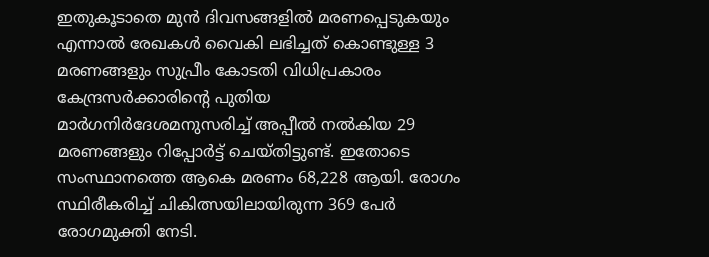ഇതുകൂടാതെ മുന്‍ ദിവസങ്ങളില്‍ മരണപ്പെടുകയും എന്നാല്‍ രേഖകള്‍ വൈകി ലഭിച്ചത് കൊണ്ടുള്ള 3 മരണങ്ങളും സുപ്രീം കോടതി വിധിപ്രകാരം കേന്ദ്രസര്‍ക്കാരിന്റെ പുതിയ മാര്‍ഗനിര്‍ദേശമനുസരിച്ച് അപ്പീല്‍ നല്‍കിയ 29 മരണങ്ങളും റിപ്പോര്‍ട്ട് ചെയ്തിട്ടുണ്ട്. ഇതോടെ സംസ്ഥാനത്തെ ആകെ മരണം 68,228 ആയി. രോഗം സ്ഥിരീകരിച്ച് ചികിത്സയിലായിരുന്ന 369 പേര്‍ രോഗമുക്തി നേടി.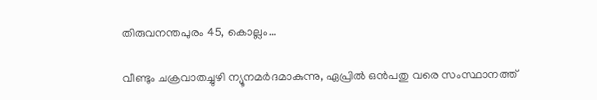തിരുവനന്തപുരം 45, കൊല്ലം…

വീണ്ടും ചക്രവാതച്ചുഴി ന്യൂനമര്‍ദമാകുന്നു, ഏപ്രില്‍ ഒന്‍പതു വരെ സംസ്ഥാനത്ത്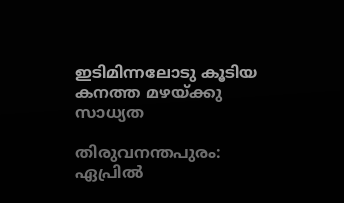ഇടിമിന്നലോടു കൂടിയ കനത്ത മഴയ്ക്കു സാധ്യത

തിരുവനന്തപുരം: ഏപ്രില്‍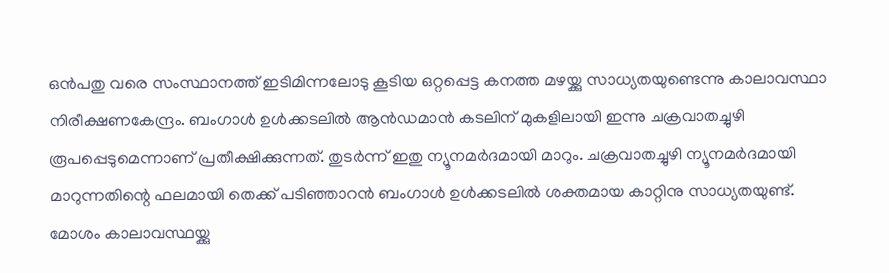ഒന്‍പതു വരെ സംസ്ഥാനത്ത് ഇടിമിന്നലോടു കൂടിയ ഒറ്റപ്പെട്ട കനത്ത മഴയ്ക്കു സാധ്യതയുണ്ടെന്നു കാലാവസ്ഥാ നിരീക്ഷണകേന്ദ്രം. ബംഗാള്‍ ഉള്‍ക്കടലില്‍ ആന്‍ഡമാന്‍ കടലിന് മുകളിലായി ഇന്നു ചക്രവാതച്ചുഴി രൂപപ്പെടുമെന്നാണ് പ്രതീക്ഷിക്കുന്നത്. തുടര്‍ന്ന് ഇതു ന്യൂനമര്‍ദമായി മാറും. ചക്രവാതച്ചുഴി ന്യൂനമര്‍ദമായി മാറുന്നതിന്റെ ഫലമായി തെക്ക് പടിഞ്ഞാറന്‍ ബംഗാള്‍ ഉള്‍ക്കടലില്‍ ശക്തമായ കാറ്റിനു സാധ്യതയുണ്ട്. മോശം കാലാവസ്ഥയ്ക്കു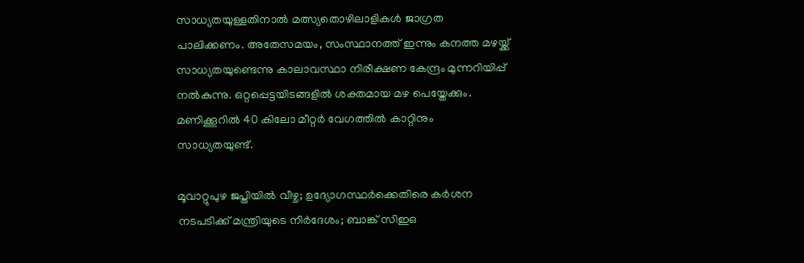സാധ്യതയുള്ളതിനാല്‍ മത്സ്യതൊഴിലാളികള്‍ ജാഗ്രത പാലിക്കണം. അതേസമയം, സംസ്ഥാനത്ത് ഇന്നും കനത്ത മഴയ്ക്ക് സാധ്യതയുണ്ടെന്നു കാലാവസ്ഥാ നിരീക്ഷണ കേന്ദ്രം മുന്നറിയിപ്പ് നല്‍കുന്നു. ഒറ്റപ്പെട്ടയിടങ്ങളില്‍ ശക്തമായ മഴ പെയ്തേക്കും. മണിക്കൂറില്‍ 40 കിലോ മീറ്റര്‍ വേഗത്തില്‍ കാറ്റിനും സാധ്യതയുണ്ട്.

മൂവാറ്റുപുഴ ജപ്തിയില്‍ വീഴ്ച; ഉദ്യോഗസ്ഥര്‍ക്കെതിരെ കര്‍ശന നടപടിക്ക് മന്ത്രിയുടെ നിര്‍ദേശം; ബാങ്ക് സിഇഒ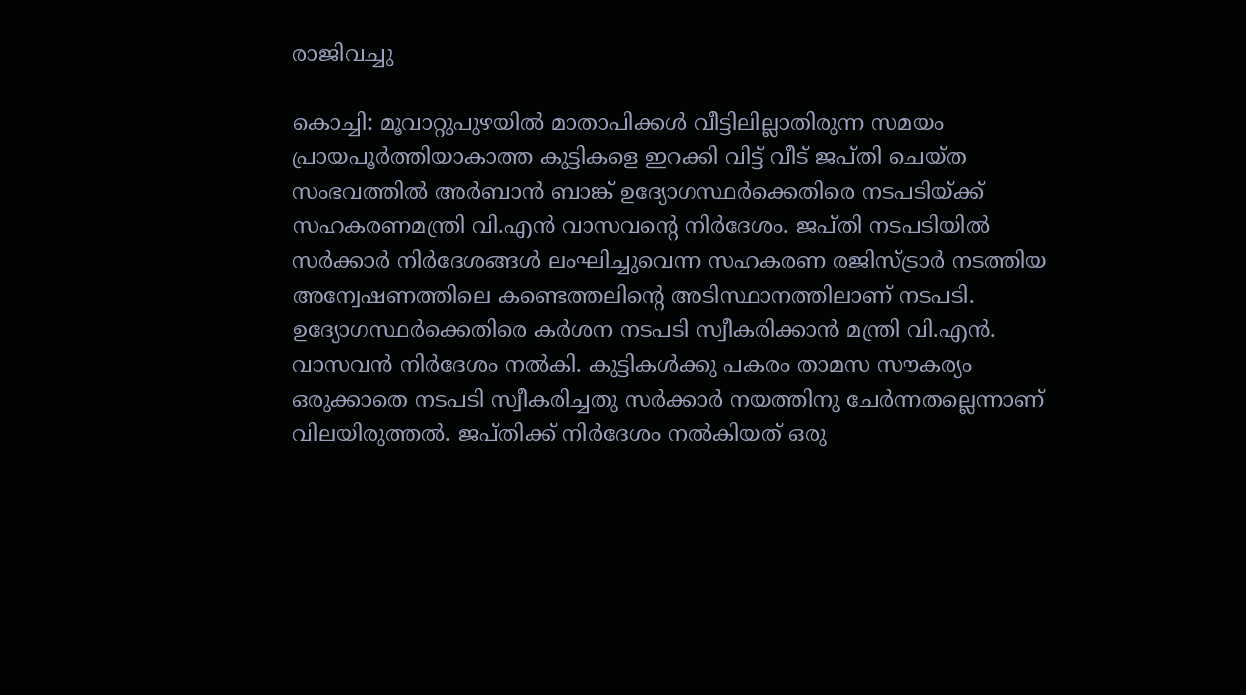രാജിവച്ചു

കൊച്ചി: മൂവാറ്റുപുഴയില്‍ മാതാപിക്കള്‍ വീട്ടിലില്ലാതിരുന്ന സമയം പ്രായപൂര്‍ത്തിയാകാത്ത കുട്ടികളെ ഇറക്കി വിട്ട് വീട് ജപ്തി ചെയ്ത സംഭവത്തില്‍ അര്‍ബാന്‍ ബാങ്ക് ഉദ്യോഗസ്ഥര്‍ക്കെതിരെ നടപടിയ്ക്ക് സഹകരണമന്ത്രി വി.എന്‍ വാസവന്റെ നിര്‍ദേശം. ജപ്തി നടപടിയില്‍ സര്‍ക്കാര്‍ നിര്‍ദേശങ്ങള്‍ ലംഘിച്ചുവെന്ന സഹകരണ രജിസ്ട്രാര്‍ നടത്തിയ അന്വേഷണത്തിലെ കണ്ടെത്തലിന്റെ അടിസ്ഥാനത്തിലാണ് നടപടി. ഉദ്യോഗസ്ഥര്‍ക്കെതിരെ കര്‍ശന നടപടി സ്വീകരിക്കാന്‍ മന്ത്രി വി.എന്‍. വാസവന്‍ നിര്‍ദേശം നല്‍കി. കുട്ടികള്‍ക്കു പകരം താമസ സൗകര്യം ഒരുക്കാതെ നടപടി സ്വീകരിച്ചതു സര്‍ക്കാര്‍ നയത്തിനു ചേര്‍ന്നതല്ലെന്നാണ് വിലയിരുത്തല്‍. ജപ്തിക്ക് നിര്‍ദേശം നല്‍കിയത് ഒരു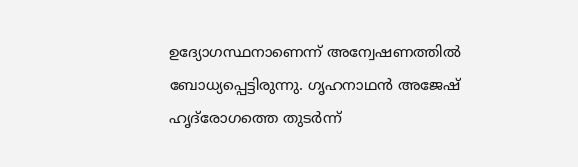ഉദ്യോഗസ്ഥനാണെന്ന് അന്വേഷണത്തില്‍ ബോധ്യപ്പെട്ടിരുന്നു. ഗൃഹനാഥന്‍ അജേഷ് ഹൃദ്‌രോഗത്തെ തുടര്‍ന്ന്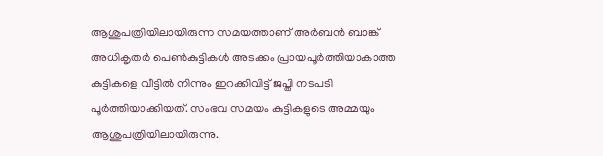ആശുപത്രിയിലായിരുന്ന സമയത്താണ് അര്‍ബന്‍ ബാങ്ക് അധികൃതര്‍ പെണ്‍കുട്ടികള്‍ അടക്കം പ്രായപൂര്‍ത്തിയാകാത്ത കുട്ടികളെ വീട്ടില്‍ നിന്നും ഇറക്കിവിട്ട് ജപ്തി നടപടി പൂര്‍ത്തിയാക്കിയത്. സംഭവ സമയം കുട്ടികളുടെ അമ്മയും ആശുപത്രിയിലായിരുന്നു.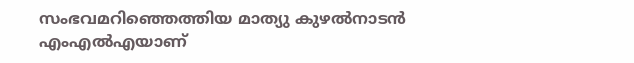സംഭവമറിഞ്ഞെത്തിയ മാത്യു കുഴല്‍നാടന്‍ എംഎല്‍എയാണ്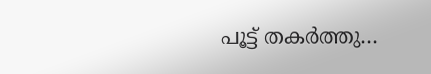പൂട്ട് തകര്‍ത്തു…